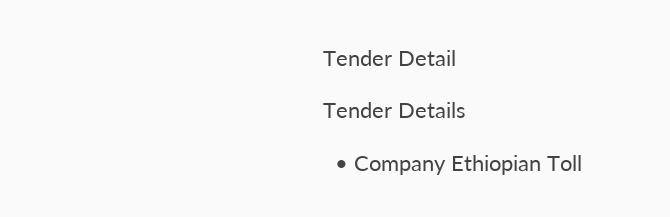Tender Detail

Tender Details

  • Company Ethiopian Toll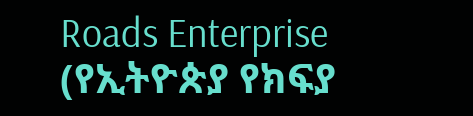Roads Enterprise (የኢትዮጵያ የክፍያ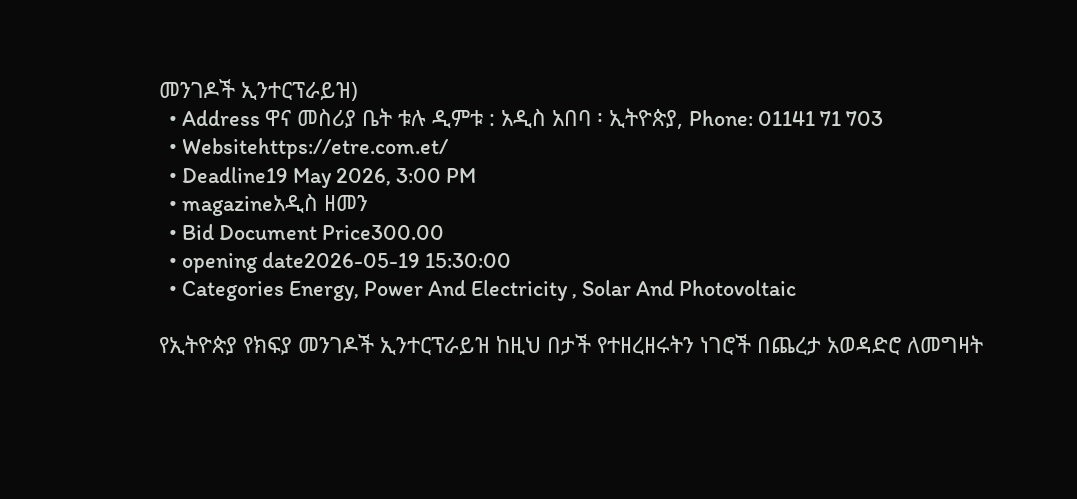መንገዶች ኢንተርፕራይዝ)
  • Address ዋና መስሪያ ቤት ቱሉ ዲምቱ : አዲስ አበባ ፡ ኢትዮጵያ, Phone: 01141 71 703
  • Websitehttps://etre.com.et/
  • Deadline19 May 2026, 3:00 PM
  • magazineአዲስ ዘመን
  • Bid Document Price300.00
  • opening date2026-05-19 15:30:00
  • Categories Energy, Power And Electricity , Solar And Photovoltaic

የኢትዮጵያ የክፍያ መንገዶች ኢንተርፕራይዝ ከዚህ በታች የተዘረዘሩትን ነገሮች በጨረታ አወዳድሮ ለመግዛት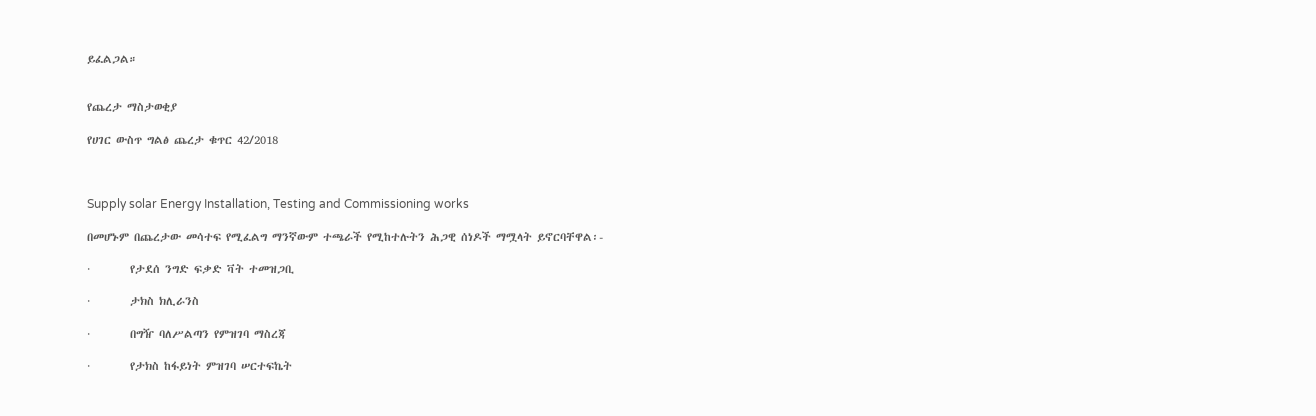ይፈልጋል።


የጨረታ ማስታወቂያ

የሀገር ውስጥ ግልፅ ጨረታ ቁጥር 42/2018



Supply solar Energy Installation, Testing and Commissioning works

በመሆኑም በጨረታው መሳተፍ የሚፈልግ ማንኛውም ተጫራች የሚከተሉትን ሕጋዊ ሰነዶች ማሟላት ይኖርባቸዋል፡-

·        የታደሰ ንግድ ፍቃድ ቫት ተመዝጋቢ

·        ታክስ ክሊራንስ

·        በግዥ ባለሥልጣን የምዝገባ ማስረጃ

·        የታክስ ከፋይነት ምዝገባ ሠርተፍኬት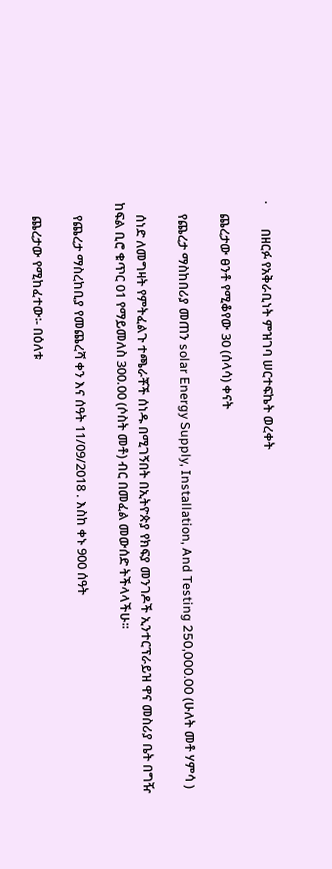·        በዘርፉ የአቅራቢነት ምዝገባ ሠርተፍኬት ወረቀት

    ጨረታው ፀንቶ የሚቆየው 30 (ሰላሳ) ቀናት

    የጨረታ ማስከበሪያ መጠን solar Energy Supply, Installation, And Testing 250,000.00 (ሁለት መቶ ሃምሳ )

    ሰነድ ለመግዛት የምትፈልጉ ተጫራቾች ሰነዱ በሚገኝበት በኢትዮጵያ የክፍያ መንገዶች ኢንተርፕራይዝ ዋና መስሪያ ቤት በግዥ ከፍል ቢሮ ቁጥር 01 የማይመለስ 300.00 (ሶስት መቶ) ብር በመፈል መውሰድ ትችላላችሁ፡፡

    የጨረታ ማስረከቢያ የመጨረሻ ቀን እና ሰዓት 11/09/2018 . እስከ ቀኑ 900 ሰዓት

    ጨረታው የሚከፈተው፡- በዕለቱ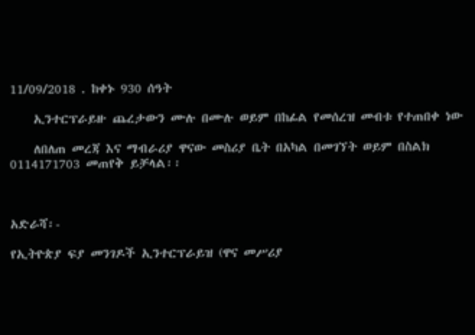11/09/2018 . ከቀኑ 930 ሰዓት

    ኢንተርፕራይዙ ጨረታውን ሙሉ በሙሉ ወይም በከፊል የመሰረዝ መብቱ የተጠበቀ ነው

    ለበለጠ መረጃ እና ማብራሪያ ዋናው መስሪያ ቤት በአካል በመገኘት ወይም በስልክ 0114171703 መጠየቅ ይቻላል፡፡



አድራሻ፡-

የኢትዮጵያ ፍያ መንገዶች ኢንተርፕራይዝ (ዋና መሥሪያ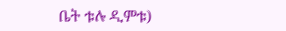ቤት ቱሉ ዲምቱ)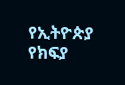የኢትዮጵያ የክፍያ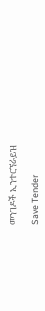መንገዶች ኢንተርኘራይዝ

Save Tender